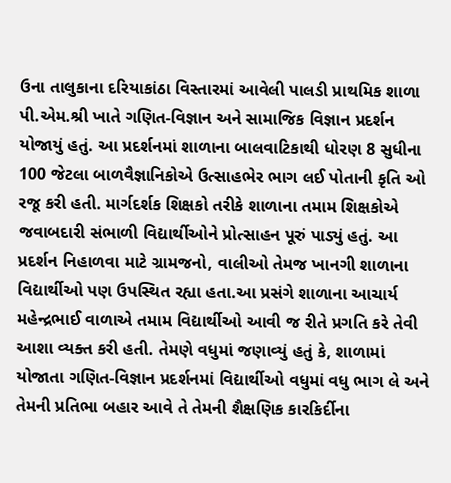ઉના તાલુકાના દરિયાકાંઠા વિસ્તારમાં આવેલી પાલડી પ્રાથમિક શાળા પી.એમ.શ્રી ખાતે ગણિત-વિજ્ઞાન અને સામાજિક વિજ્ઞાન પ્રદર્શન યોજાયું હતું. આ પ્રદર્શનમાં શાળાના બાલવાટિકાથી ધોરણ 8 સુધીના 100 જેટલા બાળવૈજ્ઞાનિકોએ ઉત્સાહભેર ભાગ લઈ પોતાની કૃતિ ઓ રજૂ કરી હતી. માર્ગદર્શક શિક્ષકો તરીકે શાળાના તમામ શિક્ષકોએ જવાબદારી સંભાળી વિદ્યાર્થીઓને પ્રોત્સાહન પૂરું પાડ્યું હતું. આ પ્રદર્શન નિહાળવા માટે ગ્રામજનો, વાલીઓ તેમજ ખાનગી શાળાના વિદ્યાર્થીઓ પણ ઉપસ્થિત રહ્યા હતા.આ પ્રસંગે શાળાના આચાર્ય મહેન્દ્રભાઈ વાળાએ તમામ વિદ્યાર્થીઓ આવી જ રીતે પ્રગતિ કરે તેવી આશા વ્યક્ત કરી હતી. તેમણે વધુમાં જણાવ્યું હતું કે, શાળામાં યોજાતા ગણિત-વિજ્ઞાન પ્રદર્શનમાં વિદ્યાર્થીઓ વધુમાં વધુ ભાગ લે અને તેમની પ્રતિભા બહાર આવે તે તેમની શૈક્ષણિક કારકિર્દીના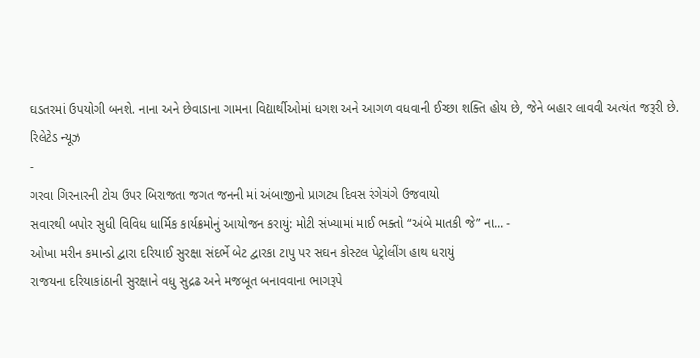ઘડતરમાં ઉપયોગી બનશે. નાના અને છેવાડાના ગામના વિદ્યાર્થીઓમાં ધગશ અને આગળ વધવાની ઈચ્છા શક્તિ હોય છે, જેને બહાર લાવવી અત્યંત જરૂરી છે.
રિલેટેડ ન્યૂઝ
-
ગરવા ગિરનારની ટોચ ઉપર બિરાજતા જગત જનની માં અંબાજીનો પ્રાગટ્ય દિવસ રંગેચંગે ઉજવાયો
સવારથી બપોર સુધી વિવિધ ધાર્મિક કાર્યક્રમોનું આયોજન કરાયું: મોટી સંખ્યામાં માઈ ભક્તો “અંબે માતકી જે” ના... -
ઓખા મરીન કમાન્ડો દ્વારા દરિયાઈ સુરક્ષા સંદર્ભે બેટ દ્વારકા ટાપુ પર સઘન કોસ્ટલ પેટ્રોલીંગ હાથ ધરાયું
રાજયના દરિયાકાંઠાની સુરક્ષાને વધુ સુદ્રઢ અને મજબૂત બનાવવાના ભાગરૂપે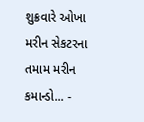શુક્રવારે ઓખા મરીન સેકટરના તમામ મરીન કમાન્ડો... -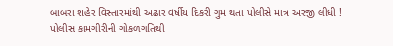બાબરા શહેર વિસ્તારમાંથી અઢાર વર્ષીય દિકરી ગુમ થતા પોલીસે માત્ર અરજી લીધી !
પોલીસ કામગીરીની ગોકળગતિથી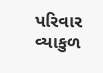પરિવાર વ્યાકુળ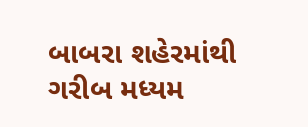બાબરા શહેરમાંથી ગરીબ મધ્યમ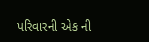પરિવારની એક ની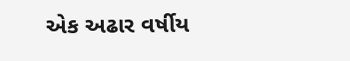એક અઢાર વર્ષીય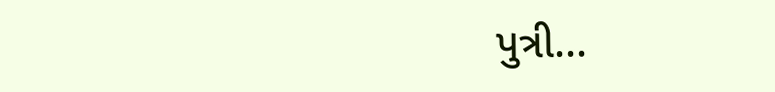પુત્રી...